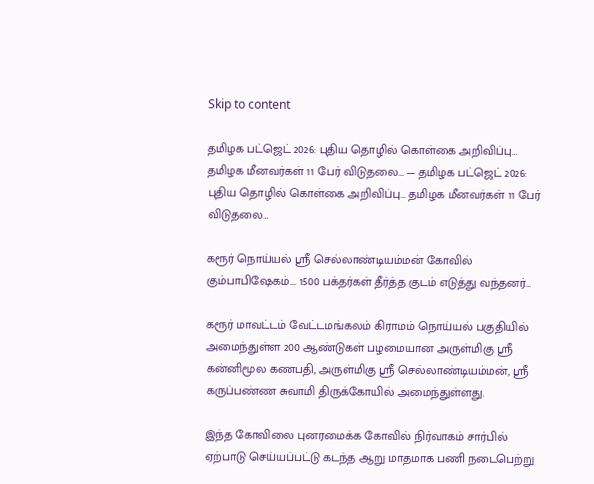Skip to content

தமிழக பட்ஜெட் 2026: புதிய தொழில் கொள்கை அறிவிப்பு… தமிழக மீனவர்கள் 11 பேர் விடுதலை… — தமிழக பட்ஜெட் 2026: புதிய தொழில் கொள்கை அறிவிப்பு… தமிழக மீனவர்கள் 11 பேர் விடுதலை…

கரூர் நொய்யல் ஸ்ரீ செல்லாண்டியம்மன் கோவில் கும்பாபிஷேகம்…. 1500 பக்தர்கள் தீர்த்த குடம் எடுத்து வந்தனர்…

கரூர் மாவட்டம் வேட்டமங்கலம் கிராமம் நொய்யல் பகுதியில் அமைந்துள்ள 200 ஆண்டுகள் பழமையான அருள்மிகு ஸ்ரீ கன்னிமூல கணபதி, அருள்மிகு ஸ்ரீ செல்லாண்டியம்மன், ஸ்ரீ கருப்பண்ண சுவாமி திருக்கோயில் அமைந்துள்ளது.

இந்த கோவிலை புனரமைக்க கோவில் நிர்வாகம் சார்பில் ஏற்பாடு செய்யப்பட்டு கடந்த ஆறு மாதமாக பணி நடைபெற்று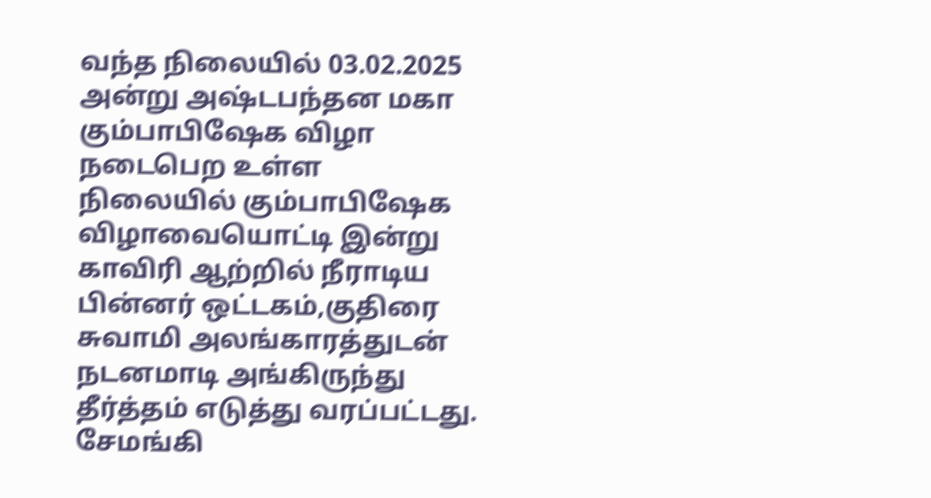வந்த நிலையில் 03.02.2025 அன்று அஷ்டபந்தன மகா கும்பாபிஷேக விழா நடைபெற உள்ள நிலையில் கும்பாபிஷேக விழாவையொட்டி இன்று காவிரி ஆற்றில் நீராடிய பின்னர் ஒட்டகம்,குதிரை சுவாமி அலங்காரத்துடன் நடனமாடி அங்கிருந்து தீர்த்தம் எடுத்து வரப்பட்டது. சேமங்கி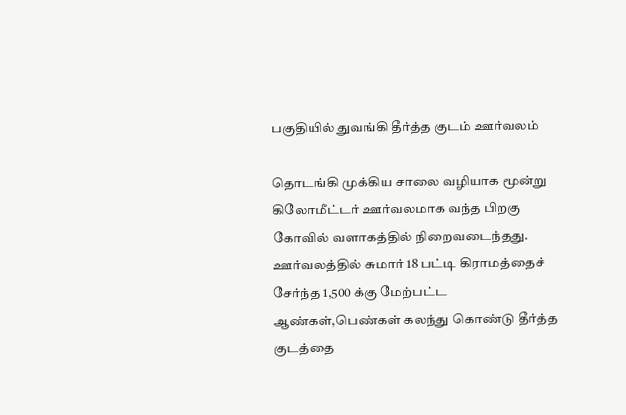பகுதியில் துவங்கி தீர்த்த குடம் ஊர்வலம்

தொடங்கி முக்கிய சாலை வழியாக மூன்று கிலோமீட்டர் ஊர்வலமாக வந்த பிறகு கோவில் வளாகத்தில் நிறைவடைந்தது. ஊர்வலத்தில் சுமார் 18 பட்டி கிராமத்தைச் சேர்ந்த 1,500 க்கு மேற்பட்ட ஆண்கள்,பெண்கள் கலந்து கொண்டு தீர்த்த குடத்தை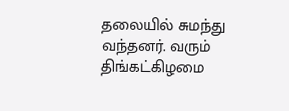தலையில் சுமந்து வந்தனர். வரும் திங்கட்கிழமை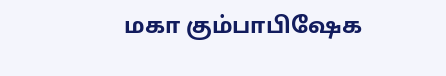மகா கும்பாபிஷேக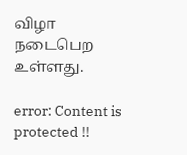விழா நடைபெற உள்ளது.

error: Content is protected !!